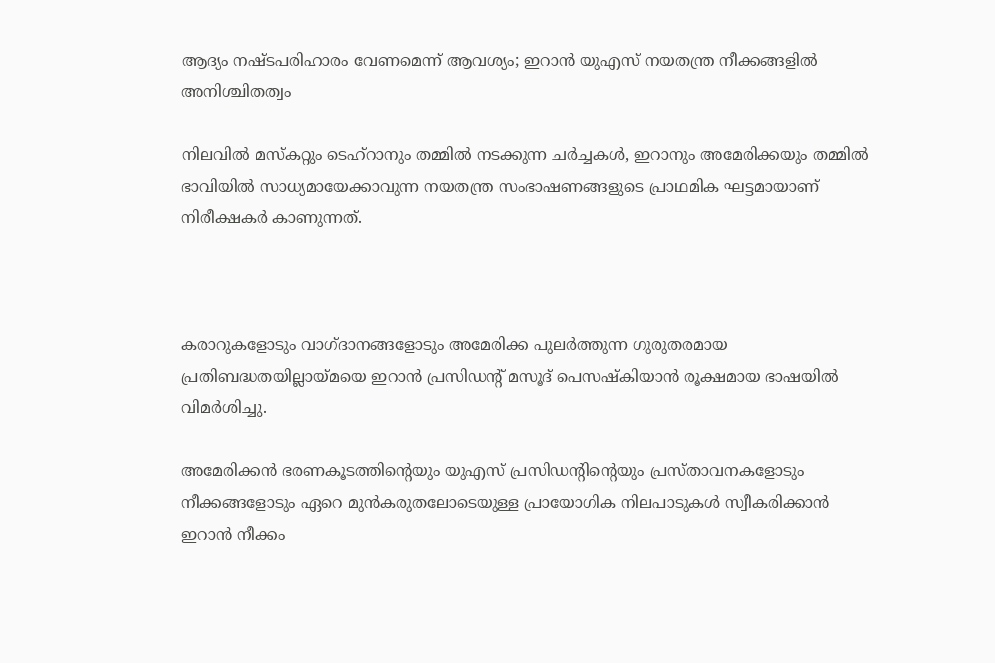ആദ്യം നഷ്ടപരിഹാരം വേണമെന്ന് ആവശ്യം; ഇറാന്‍ യുഎസ് നയതന്ത്ര നീക്കങ്ങളില്‍ അനിശ്ചിതത്വം

നിലവില്‍ മസ്‌കറ്റും ടെഹ്റാനും തമ്മില്‍ നടക്കുന്ന ചര്‍ച്ചകള്‍, ഇറാനും അമേരിക്കയും തമ്മില്‍ ഭാവിയില്‍ സാധ്യമായേക്കാവുന്ന നയതന്ത്ര സംഭാഷണങ്ങളുടെ പ്രാഥമിക ഘട്ടമായാണ് നിരീക്ഷകര്‍ കാണുന്നത്.



കരാറുകളോടും വാഗ്ദാനങ്ങളോടും അമേരിക്ക പുലര്‍ത്തുന്ന ഗുരുതരമായ പ്രതിബദ്ധതയില്ലായ്മയെ ഇറാന്‍ പ്രസിഡന്റ് മസൂദ് പെസഷ്‌കിയാന്‍ രൂക്ഷമായ ഭാഷയില്‍ വിമര്‍ശിച്ചു.

അമേരിക്കന്‍ ഭരണകൂടത്തിന്റെയും യുഎസ് പ്രസിഡന്റിന്റെയും പ്രസ്താവനകളോടും നീക്കങ്ങളോടും ഏറെ മുന്‍കരുതലോടെയുള്ള പ്രായോഗിക നിലപാടുകള്‍ സ്വീകരിക്കാന്‍ ഇറാന്‍ നീക്കം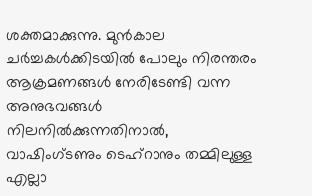ശക്തമാക്കുന്നു. മുന്‍കാല ചര്‍ച്ചകള്‍ക്കിടയില്‍ പോലും നിരന്തരം ആക്രമണങ്ങള്‍ നേരിടേണ്ടി വന്ന അനുഭവങ്ങള്‍ നിലനില്‍ക്കുന്നതിനാല്‍, വാഷിംഗ്ടണും ടെഹ്റാനും തമ്മിലുള്ള എല്ലാ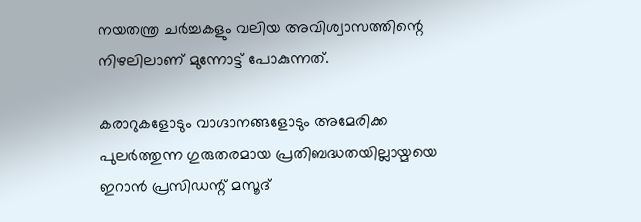നയതന്ത്ര ചര്‍ച്ചകളും വലിയ അവിശ്വാസത്തിന്റെ നിഴലിലാണ് മുന്നോട്ട് പോകുന്നത്.

കരാറുകളോടും വാഗ്ദാനങ്ങളോടും അമേരിക്ക പുലര്‍ത്തുന്ന ഗുരുതരമായ പ്രതിബദ്ധതയില്ലായ്മയെ ഇറാന്‍ പ്രസിഡന്റ് മസൂദ്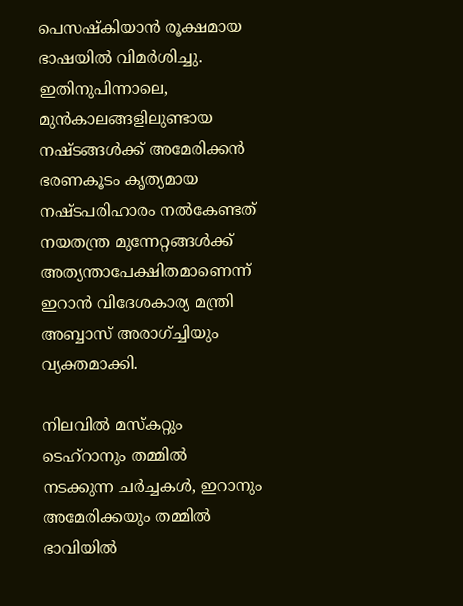പെസഷ്‌കിയാന്‍ രൂക്ഷമായ ഭാഷയില്‍ വിമര്‍ശിച്ചു. ഇതിനുപിന്നാലെ, മുന്‍കാലങ്ങളിലുണ്ടായ നഷ്ടങ്ങള്‍ക്ക് അമേരിക്കന്‍ ഭരണകൂടം കൃത്യമായ നഷ്ടപരിഹാരം നല്‍കേണ്ടത് നയതന്ത്ര മുന്നേറ്റങ്ങള്‍ക്ക് അത്യന്താപേക്ഷിതമാണെന്ന് ഇറാന്‍ വിദേശകാര്യ മന്ത്രി അബ്ബാസ് അരാഗ്ച്ചിയും വ്യക്തമാക്കി.

നിലവില്‍ മസ്‌കറ്റും ടെഹ്റാനും തമ്മില്‍ നടക്കുന്ന ചര്‍ച്ചകള്‍, ഇറാനും അമേരിക്കയും തമ്മില്‍ ഭാവിയില്‍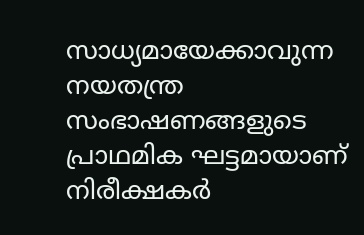സാധ്യമായേക്കാവുന്ന നയതന്ത്ര സംഭാഷണങ്ങളുടെ പ്രാഥമിക ഘട്ടമായാണ് നിരീക്ഷകര്‍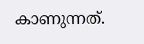കാണുന്നത്.